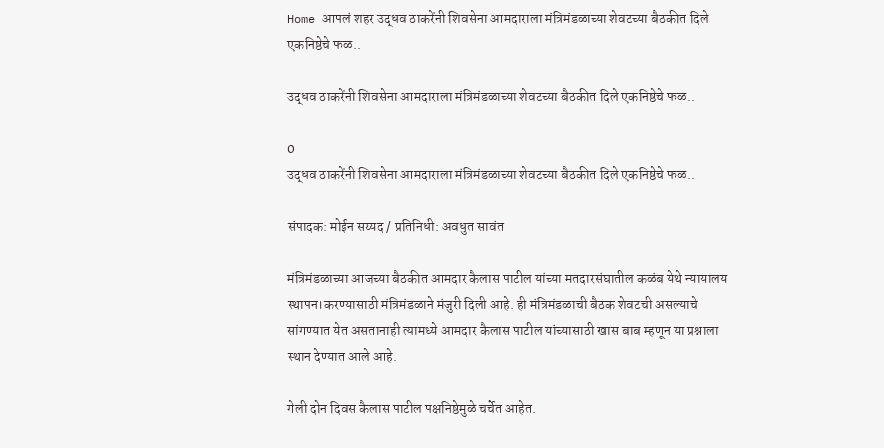Home आपलं शहर उद्धव ठाकरेंनी शिवसेना आमदाराला मंत्रिमंडळाच्या शेवटच्या बैठकीत दिले एकनिष्ठेचे फळ..

उद्धव ठाकरेंनी शिवसेना आमदाराला मंत्रिमंडळाच्या शेवटच्या बैठकीत दिले एकनिष्ठेचे फळ..

0
उद्धव ठाकरेंनी शिवसेना आमदाराला मंत्रिमंडळाच्या शेवटच्या बैठकीत दिले एकनिष्ठेचे फळ..

संपादक: मोईन सय्यद / प्रतिनिधी: अवधुत सावंत

मंत्रिमंडळाच्या आजच्या बैठकीत आमदार कैलास पाटील यांच्या मतदारसंघातील कळंब येथे न्यायालय स्थापन।करण्यासाठी मंत्रिमंडळाने मंजुरी दिली आहे. ही मंत्रिमंडळाची बैठक शेवटची असल्याचे सांगण्यात येत असतानाही त्यामध्ये आमदार कैलास पाटील यांच्यासाठी खास बाब म्हणून या प्रश्नाला स्थान देण्यात आले आहे.

गेली दोन दिवस कैलास पाटील पक्षनिष्ठेमुळे चर्चेत आहेत.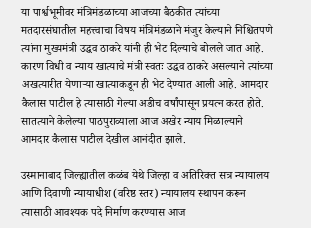या पार्श्वभूमीवर मंत्रिमंडळाच्या आजच्या बैठकीत त्यांच्या मतदारसंघातील महत्त्वाचा विषय मंत्रिमंडळाने मंजुर केल्याने निश्चितपणे त्यांना मुख्यमंत्री उद्धव ठाकरे यांनी ही भेट दिल्याचे बोलले जात आहे. कारण विधी व न्याय खात्याचे मंत्री स्वतः उद्धव ठाकरे असल्याने त्यांच्या अखत्यारीत येणाऱ्या खात्याकडून ही भेट देण्यात आली आहे. आमदार कैलास पाटील हे त्यासाठी गेल्या अडीच वर्षांपासून प्रयत्न करत होते. सातत्याने केलेल्या पाठपुराव्याला आज अखेर न्याय मिळाल्याने आमदार कैलास पाटील देखील आनंदीत झाले.

उस्मानाबाद जिल्ह्यातील कळंब येथे जिल्हा व अतिरिक्त सत्र न्यायालय आणि दिवाणी न्यायाधीश (वरिष्ठ स्तर) न्यायालय स्थापन करून त्यासाठी आवश्यक पदे निर्माण करण्यास आज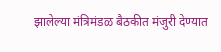झालेल्या मंत्रिमंडळ बैठकीत मंजुरी देण्यात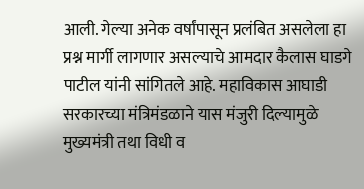आली. गेल्या अनेक वर्षांपासून प्रलंबित असलेला हा प्रश्न मार्गी लागणार असल्याचे आमदार कैलास घाडगे पाटील यांनी सांगितले आहे. महाविकास आघाडी सरकारच्या मंत्रिमंडळाने यास मंजुरी दिल्यामुळे मुख्यमंत्री तथा विधी व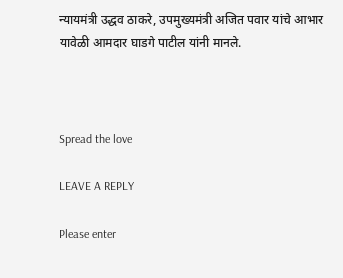न्यायमंत्री उद्धव ठाकरे, उपमुख्यमंत्री अजित पवार यांचे आभार यावेळी आमदार घाडगे पाटील यांनी मानले.



Spread the love

LEAVE A REPLY

Please enter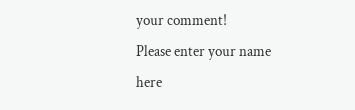your comment!
Please enter your name here